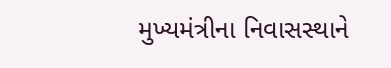મુખ્યમંત્રીના નિવાસસ્થાને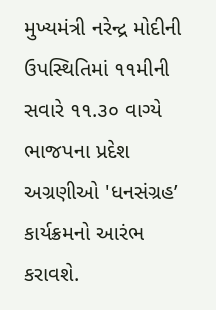મુખ્યમંત્રી નરેન્દ્ર મોદીની ઉપસ્થિતિમાં ૧૧મીની સવારે ૧૧.૩૦ વાગ્યે ભાજપના પ્રદેશ અગ્રણીઓ 'ધનસંગ્રહ’ કાર્યક્રમનો આરંભ કરાવશે.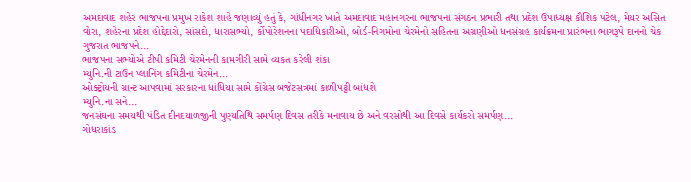અમદાવાદ શહેર ભાજપના પ્રમુખ રાકેશ શાહે જણાવ્યું હતું કે, ગાંધીનગર ખાતે અમદાવાદ મહાનગરના ભાજપના સંગઠન પ્રભારી તથા પ્રદેશ ઉપાધ્યક્ષ કૌશિક પટેલ, મેયર અસિત વોરા, શહેરના પ્રદેશ હોદ્દેદારો, સાંસદો, ધારાસભ્યો, ર્કોપોરેશનના પદાધિકારીઓ, બોર્ડ-નિગમોના ચેરમેનો સહિતના અગ્રણીઓ ધનસંગ્રહ કાર્યક્રમના પ્રારંભના ભાગરૂપે દાનનો ચેક ગુજરાત ભાજપને...
ભાજપના સભ્યોએ ટીપી કમિટી ચેરમેનની કામગીરી સામે વ્યકત કરેલી શંકા
મ્યુનિ.ની ટાઉન પ્લાનિંગ કમિટીના ચેરમેન...
ઓક્ટ્રોયની ગ્રાન્ટ આપવામાં સરકારના ધાંધિયા સામે કોંગ્રેસ બજેટસત્રમાં કાળીપટ્ટી બાંધશે
મ્યુનિ.ના સને...
જનસંઘના સમયથી પંડિત દીનદયાળજીની પુણ્યતિથિ સમર્પણ દિવસ તરીકે મનાવાય છે અને વરસોથી આ દિવસે કાર્યકરો સમર્પણ...
ગોધરાકાંડ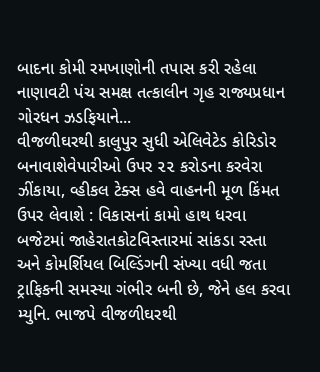બાદના કોમી રમખાણોની તપાસ કરી રહેલા નાણાવટી પંચ સમક્ષ તત્કાલીન ગૃહ રાજ્યપ્રધાન ગોરધન ઝડફિયાને...
વીજળીઘરથી કાલુપુર સુધી એલિવેટેડ કોરિડોર બનાવાશેવેપારીઓ ઉપર ૨૨ કરોડના કરવેરા ઝીંકાયા, વ્હીકલ ટેક્સ હવે વાહનની મૂળ કિંમત ઉપર લેવાશે : વિકાસનાં કામો હાથ ધરવા બજેટમાં જાહેરાતકોટવિસ્તારમાં સાંકડા રસ્તા અને કોમર્શિયલ બિલ્ડિંગની સંખ્યા વધી જતા ટ્રાફિકની સમસ્યા ગંભીર બની છે, જેને હલ કરવા મ્યુનિ. ભાજપે વીજળીઘરથી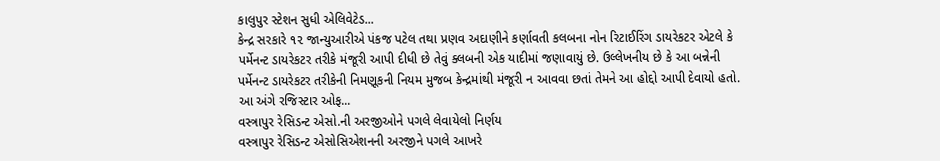કાલુપુર સ્ટેશન સુધી એલિવેટેડ...
કેન્દ્ર સરકારે ૧૨ જાન્યુઆરીએ પંકજ પટેલ તથા પ્રણવ અદાણીને કર્ણાવતી કલબના નોન રિટાઈરિંગ ડાયરેકટર એટલે કે પર્મેનન્ટ ડાયરેકટર તરીકે મંજૂરી આપી દીધી છે તેવું ક્લબની એક યાદીમાં જણાવાયું છે. ઉલ્લેખનીય છે કે આ બન્નેની પર્મેનન્ટ ડાયરેકટર તરીકેની નિમણૂકની નિયમ મુજબ કેન્દ્રમાંથી મંજૂરી ન આવવા છતાં તેમને આ હોદ્દો આપી દેવાયો હતો.
આ અંગે રજિસ્ટાર ઓફ...
વસ્ત્રાપુર રેસિડન્ટ એસો.ની અરજીઓને પગલે લેવાયેલો નિર્ણય
વસ્ત્રાપુર રેસિડન્ટ એસોસિએશનની અરજીને પગલે આખરે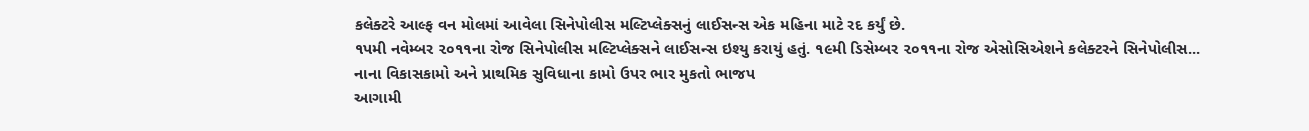કલેક્ટરે આલ્ફ વન મોલમાં આવેલા સિનેપોલીસ મલ્ટિપ્લેક્સનું લાઈસન્સ એક મહિના માટે રદ કર્યું છે.
૧પમી નવેમ્બર ૨૦૧૧ના રોજ સિનેપોલીસ મલ્ટિપ્લેક્સને લાઈસન્સ ઇશ્યુ કરાયું હતું. ૧૯મી ડિસેમ્બર ૨૦૧૧ના રોજ એસોસિએશને કલેક્ટરને સિનેપોલીસ...
નાના વિકાસકામો અને પ્રાથમિક સુવિધાના કામો ઉપર ભાર મુકતો ભાજપ
આગામી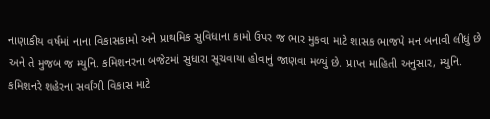નાણાકીય વર્ષમાં નાના વિકાસકામો અને પ્રાથમિક સુવિધાના કામો ઉપર જ ભાર મુકવા માટે શાસક ભાજપે મન બનાવી લીધું છે અને તે મુજબ જ મ્યુનિ. કમિશનરના બજેટમાં સુધારા સૂચવાયા હોવાનું જાણવા મળ્યું છે. પ્રાપ્ત માહિતી અનુસાર, મ્યુનિ. કમિશનરે શહેરના સર્વાંગી વિકાસ માટે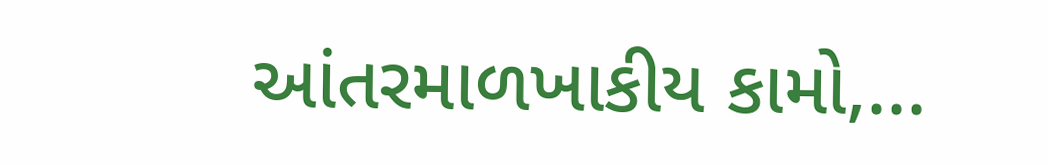આંતરમાળખાકીય કામો,...